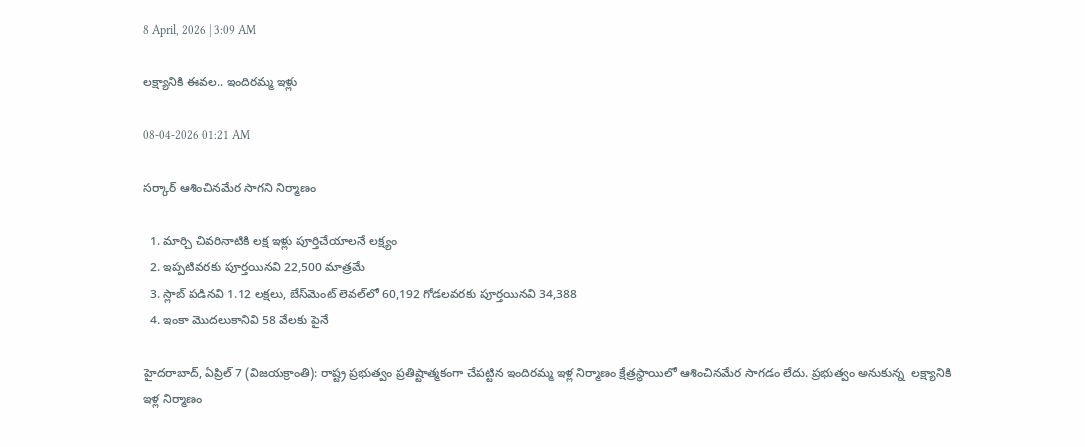8 April, 2026 | 3:09 AM

లక్ష్యానికి ఈవల.. ఇందిరమ్మ ఇళ్లు

08-04-2026 01:21 AM

సర్కార్ ఆశించినమేర సాగని నిర్మాణం

  1. మార్చి చివరినాటికి లక్ష ఇళ్లు పూర్తిచేయాలనే లక్ష్యం
  2. ఇప్పటివరకు పూర్తయినవి 22,500 మాత్రమే
  3. స్లాబ్ పడినవి 1.12 లక్షలు, బేస్‌మెంట్ లెవల్‌లో 60,192 గోడలవరకు పూర్తయినవి 34,388
  4. ఇంకా మొదలుకానివి 58 వేలకు పైనే

హైదరాబాద్, ఏప్రిల్ 7 (విజయక్రాంతి): రాష్ట్ర ప్రభుత్వం ప్రతిష్టాత్మకంగా చేపట్టిన ఇందిరమ్మ ఇళ్ల నిర్మాణం క్షేత్రస్థాయిలో ఆశించినమేర సాగడం లేదు. ప్రభుత్వం అనుకున్న  లక్ష్యానికి  ఇళ్ల నిర్మాణం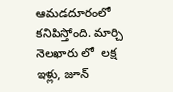ఆమడదూరంలో కనిపిస్తోంది. మార్చి  నెలఖారు లో  లక్ష ఇళ్లు, జూన్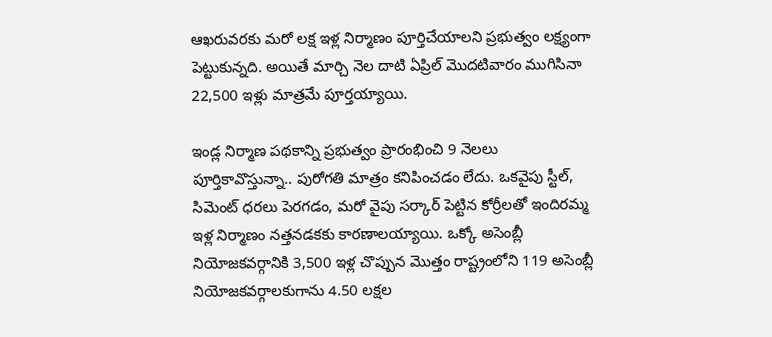ఆఖరువరకు మరో లక్ష ఇళ్ల నిర్మాణం పూర్తిచేయాలని ప్రభుత్వం లక్ష్యంగా పెట్టుకున్నది. అయితే మార్చి నెల దాటి ఏప్రిల్ మొదటివారం ముగిసినా 22,500 ఇళ్లు మాత్రమే పూర్తయ్యాయి.

ఇండ్ల నిర్మాణ పథకాన్ని ప్రభుత్వం ప్రారంభించి 9 నెలలు పూర్తికావొస్తున్నా.. పురోగతి మాత్రం కనిపించడం లేదు. ఒకవైపు స్టీల్, సిమెంట్ ధరలు పెరగడం, మరో వైపు సర్కార్ పెట్టిన కోర్రీలతో ఇందిరమ్మ ఇళ్ల నిర్మాణం నత్తనడకకు కారణాలయ్యాయి. ఒక్కో అసెంబ్లీ నియోజకవర్గానికి 3,500 ఇళ్ల చొప్పున మొత్తం రాష్ట్రంలోని 119 అసెంబ్లీ నియోజకవర్గాలకుగాను 4.50 లక్షల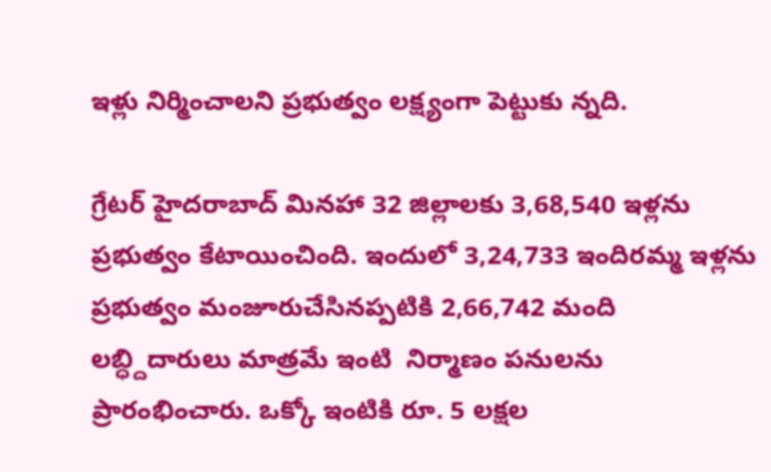ఇళ్లు నిర్మించాలని ప్రభుత్వం లక్ష్యంగా పెట్టుకు న్నది.

గ్రేటర్ హైదరాబాద్ మినహా 32 జిల్లాలకు 3,68,540 ఇళ్లను ప్రభుత్వం కేటాయించింది. ఇందులో 3,24,733 ఇందిరమ్మ ఇళ్లను ప్రభుత్వం మంజూరుచేసినప్పటికి 2,66,742 మంది లబ్ధ్దిదారులు మాత్రమే ఇంటి  నిర్మాణం పనులను ప్రారంభించారు. ఒక్కో ఇంటికి రూ. 5 లక్షల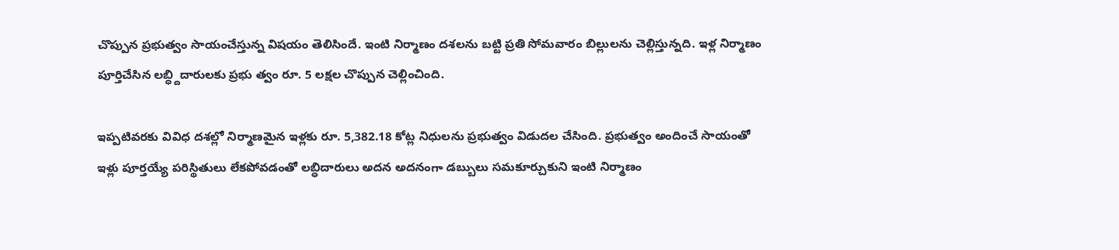చొప్పున ప్రభుత్వం సాయంచేస్తున్న విషయం తెలిసిందే. ఇంటి నిర్మాణం దశలను బట్టి ప్రతి సోమవారం బిల్లులను చెల్లిస్తున్నది. ఇళ్ల నిర్మాణం పూర్తిచేసిన లబ్ధ్దిదారులకు ప్రభు త్వం రూ. 5 లక్షల చొప్పున చెల్లించింది.

ఇప్పటివరకు వివిధ దశల్లో నిర్మాణమైన ఇళ్లకు రూ. 5,382.18 కోట్ల నిధులను ప్రభుత్వం విడుదల చేసింది. ప్రభుత్వం అందించే సాయంతో ఇళ్లు పూర్తయ్యే పరిస్థితులు లేకపోవడంతో లబ్ధిదారులు అదన అదనంగా డబ్బులు సమకూర్చుకుని ఇంటి నిర్మాణం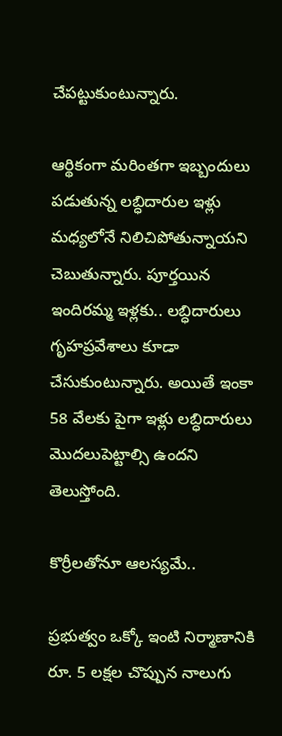చేపట్టుకుంటున్నారు.

ఆర్థికంగా మరింతగా ఇబ్బందులు పడుతున్న లబ్ధిదారుల ఇళ్లు మధ్యలోనే నిలిచిపోతున్నాయని చెబుతున్నారు. పూర్తయిన ఇందిరమ్మ ఇళ్లకు.. లబ్ధిదారులు గృహప్రవేశాలు కూడా చేసుకుంటున్నారు. అయితే ఇంకా 58 వేలకు పైగా ఇళ్లు లబ్ధిదారులు మొదలుపెట్టాల్సి ఉందని తెలుస్తోంది.

కొర్రీలతోనూ ఆలస్యమే..

ప్రభుత్వం ఒక్కో ఇంటి నిర్మాణానికి రూ. 5 లక్షల చొప్పున నాలుగు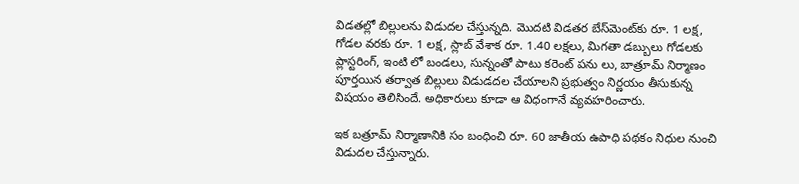విడతల్లో బిల్లులను విడుదల చేస్తున్నది. మొదటి విడతర బేస్‌మెంట్‌కు రూ. 1 లక్ష, గోడల వరకు రూ. 1 లక్ష, స్లాబ్ వేశాక రూ. 1.40 లక్షలు, మిగతా డబ్బులు గోడలకు ప్లాస్టరింగ్, ఇంటి లో బండలు, సున్నంతో పాటు కరెంట్ పను లు, బాత్రూమ్ నిర్మాణం పూర్తయిన తర్వాత బిల్లులు విడుడదల చేయాలని ప్రభుత్వం నిర్ణయం తీసుకున్న విషయం తెలిసిందే. అధికారులు కూడా ఆ విధంగానే వ్యవహరించారు.

ఇక బత్రూమ్ నిర్మాణానికి సం బంధించి రూ. 60 జాతీయ ఉపాధి పథకం నిధుల నుంచి విడుదల చేస్తున్నారు.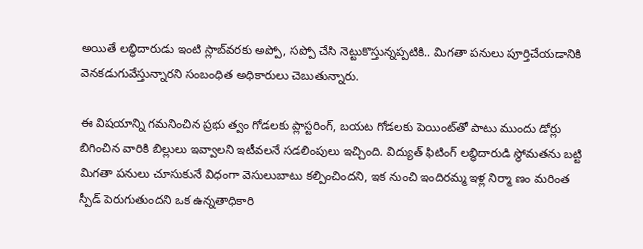అయితే లబ్ధిదారుడు ఇంటి స్లాబ్‌వరకు అప్పో, సప్పో చేసి నెట్టుకొస్తున్నప్పటికి.. మిగతా పనులు పూర్తిచేయడానికి వెనకడుగువేస్తున్నారని సంబంధిత అధికారులు చెబుతున్నారు.

ఈ విషయాన్ని గమనించిన ప్రభు త్వం గోడలకు ప్లాస్టరింగ్, బయట గోడలకు పెయింట్‌తో పాటు ముందు డోర్లు బిగించిన వారికి బిల్లులు ఇవ్వాలని ఇటీవలనే సడలింపులు ఇచ్చింది. విద్యుత్ ఫిటింగ్ లబ్ధిదారుడి స్థోమతను బట్టి మిగతా పనులు చూసుకునే విధంగా వెసులుబాటు కల్పించిందని, ఇక నుంచి ఇందిరమ్మ ఇళ్ల నిర్మా ణం మరింత స్పీడ్ పెరుగుతుందని ఒక ఉన్నతాధికారి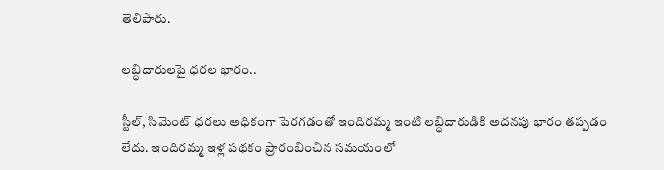తెలిపారు.

లబ్ధిదారులపై ధరల భారం..

స్టీల్, సిమెంట్ ధరలు అధికంగా పెరగడంతో ఇందిరమ్మ ఇంటి లబ్ధిదారుడికి అదనపు భారం తప్పడం లేదు. ఇందిరమ్మ ఇళ్ల పథకం ప్రారంబించిన సమయంలో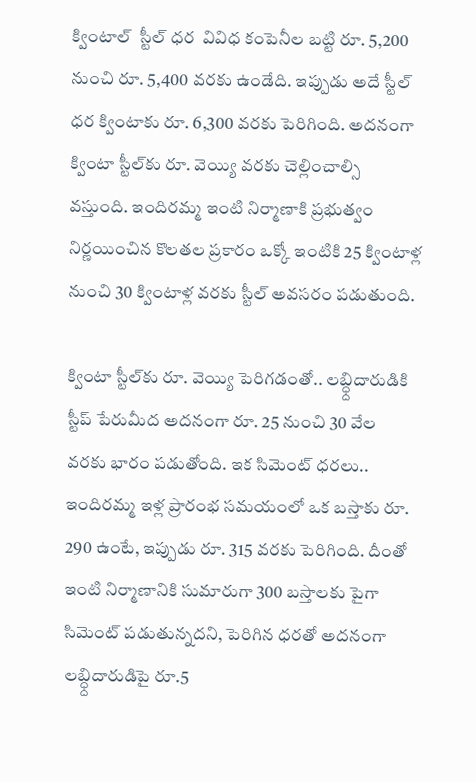క్వింటాల్  స్టీల్ ధర  వివిధ కంపెనీల బట్టి రూ. 5,200 నుంచి రూ. 5,400 వరకు ఉండేది. ఇప్పుడు అదే స్టీల్ ధర క్వింటాకు రూ. 6,300 వరకు పెరిగింది. అదనంగా క్వింటా స్టీల్‌కు రూ. వెయ్యి వరకు చెల్లించాల్సి వస్తుంది. ఇందిరమ్మ ఇంటి నిర్మాణాకి ప్రభుత్వం నిర్ణయించిన కొలతల ప్రకారం ఒక్కో ఇంటికి 25 క్వింటాళ్ల నుంచి 30 క్వింటాళ్ల వరకు స్టీల్ అవసరం పడుతుంది.

క్వింటా స్టీల్‌కు రూ. వెయ్యి పెరిగడంతో.. లబ్ధ్దిదారుడికి స్టీప్ పేరుమీద అదనంగా రూ. 25 నుంచి 30 వేల వరకు భారం పడుతోంది. ఇక సిమెంట్ ధరలు.. ఇందిరమ్మ ఇళ్ల ప్రారంభ సమయంలో ఒక బస్తాకు రూ. 290 ఉంటే, ఇప్పుడు రూ. 315 వరకు పెరిగింది. దీంతో ఇంటి నిర్మాణానికి సుమారుగా 300 బస్తాలకు పైగా సిమెంట్ పడుతున్నదని, పెరిగిన ధరతో అదనంగా లబ్ధ్దిదారుడిపై రూ.5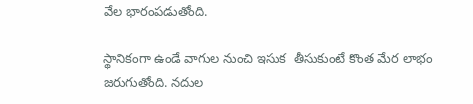వేల భారంపడుతోంది.

స్థానికంగా ఉండే వాగుల నుంచి ఇసుక  తీసుకుంటే కొంత మేర లాభం జరుగుతోంది. నదుల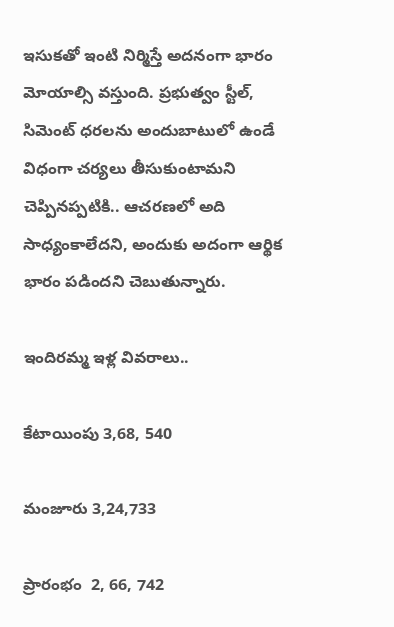ఇసుకతో ఇంటి నిర్మిస్తే అదనంగా భారం మోయాల్సి వస్తుంది. ప్రభుత్వం స్టీల్, సిమెంట్ ధరలను అందుబాటులో ఉండే విధంగా చర్యలు తీసుకుంటామని చెప్పినప్పటికి.. ఆచరణలో అది సాధ్యంకాలేదని, అందుకు అదంగా ఆర్థిక భారం పడిందని చెబుతున్నారు.

ఇందిరమ్మ ఇళ్ల వివరాలు..

కేటాయింపు 3,68, 540

మంజూరు 3,24,733

ప్రారంభం  2, 66, 742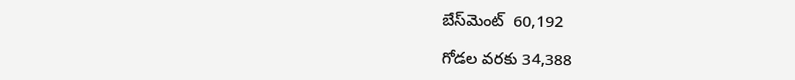బేస్‌మెంట్  60,192

గోడల వరకు 34,388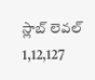స్లాబ్ లెవల్  1,12,127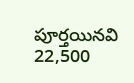పూర్తయినవి  22,500